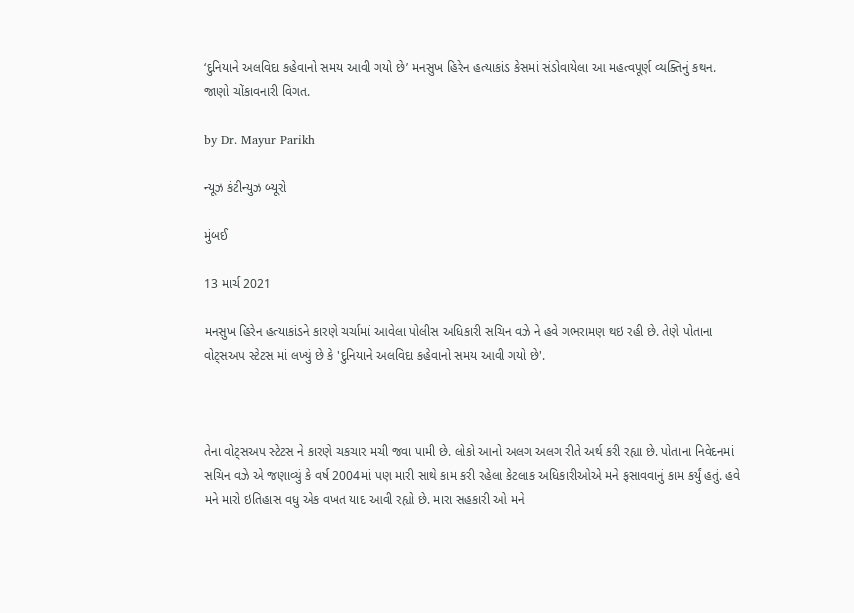‘દુનિયાને અલવિદા કહેવાનો સમય આવી ગયો છે’ મનસુખ હિરેન હત્યાકાંડ કેસમાં સંડોવાયેલા આ મહત્વપૂર્ણ વ્યક્તિનું કથન. જાણો ચોંકાવનારી વિગત.

by Dr. Mayur Parikh

ન્યૂઝ કંટીન્યુઝ બ્યૂરો

મુંબઈ

13 માર્ચ 2021

મનસુખ હિરેન હત્યાકાંડને કારણે ચર્ચામાં આવેલા પોલીસ અધિકારી સચિન વઝે ને હવે ગભરામણ થઇ રહી છે. તેણે પોતાના વોટ્સઅપ સ્ટેટસ માં લખ્યું છે કે 'દુનિયાને અલવિદા કહેવાનો સમય આવી ગયો છે'.



તેના વોટ્સઅપ સ્ટેટસ ને કારણે ચકચાર મચી જવા પામી છે. લોકો આનો અલગ અલગ રીતે અર્થ કરી રહ્યા છે. પોતાના નિવેદનમાં સચિન વઝે એ જણાવ્યું કે વર્ષ 2004માં પણ મારી સાથે કામ કરી રહેલા કેટલાક અધિકારીઓએ મને ફસાવવાનું કામ કર્યું હતું. હવે મને મારો ઇતિહાસ વધુ એક વખત યાદ આવી રહ્યો છે. મારા સહકારી ઓ મને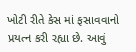ખોટી રીતે કેસ માં ફસાવવાનો પ્રયત્ન કરી રહ્યા છે. આવું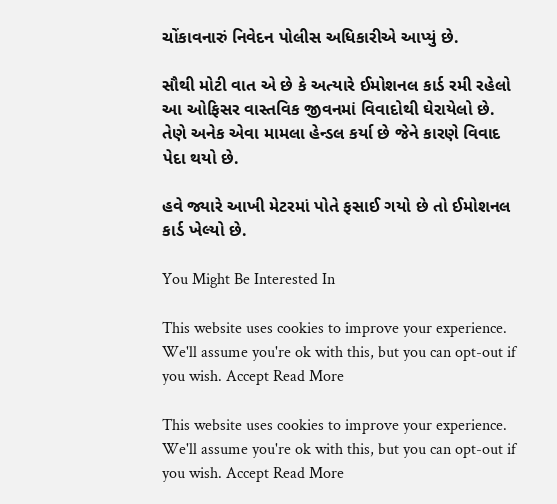ચોંકાવનારું નિવેદન પોલીસ અધિકારીએ આપ્યું છે.

સૌથી મોટી વાત એ છે કે અત્યારે ઈમોશનલ કાર્ડ રમી રહેલો આ ઓફિસર વાસ્તવિક જીવનમાં વિવાદોથી ઘેરાયેલો છે. તેણે અનેક એવા મામલા હેન્ડલ કર્યા છે જેને કારણે વિવાદ પેદા થયો છે.

હવે જ્યારે આખી મેટરમાં પોતે ફસાઈ ગયો છે તો ઈમોશનલ કાર્ડ ખેલ્યો છે.

You Might Be Interested In

This website uses cookies to improve your experience. We'll assume you're ok with this, but you can opt-out if you wish. Accept Read More

This website uses cookies to improve your experience. We'll assume you're ok with this, but you can opt-out if you wish. Accept Read More